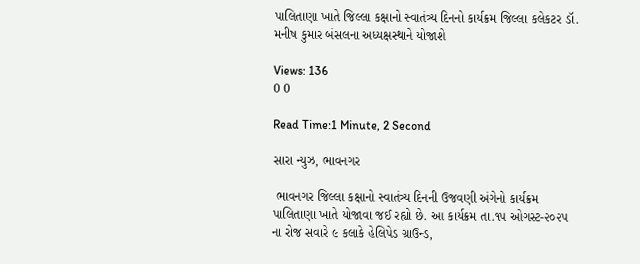પાલિતાણા ખાતે જિલ્લા કક્ષાનો સ્વાતંત્ર્ય દિનનો કાર્યક્રમ જિલ્લા કલેકટર ડૉ. મનીષ કુમાર બંસલના અધ્યક્ષસ્થાને યોજાશે

Views: 136
0 0

Read Time:1 Minute, 2 Second

સારા ન્યુઝ, ભાવનગર

 ભાવનગર જિલ્લા કક્ષાનો સ્વાતંત્ર્ય દિનની ઉજવણી અંગેનો કાર્યક્રમ પાલિતાણા ખાતે યોજાવા જઈ રહ્યો છે. આ કાર્યક્રમ તા.૧૫ ઓગસ્ટ-૨૦૨૫ ના રોજ સવારે ૯ કલાકે હેલિપેડ ગ્રાઉન્ડ,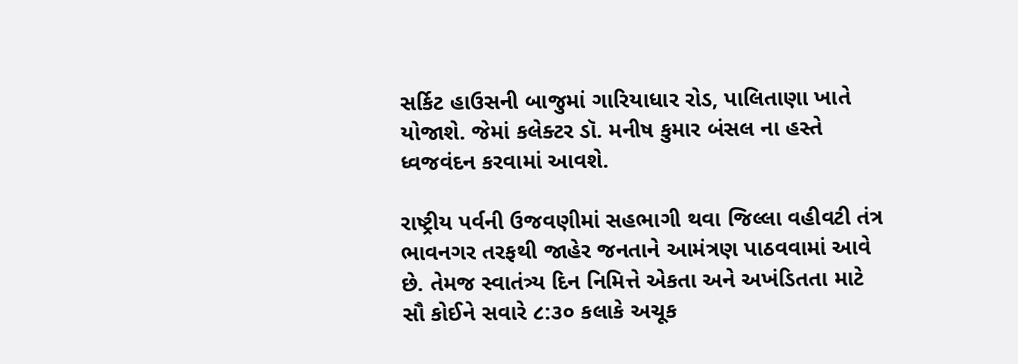સર્કિટ હાઉસની બાજુમાં ગારિયાધાર રોડ, પાલિતાણા ખાતે યોજાશે. જેમાં કલેક્ટર ડૉ. મનીષ કુમાર બંસલ ના હસ્તે ધ્વજવંદન કરવામાં આવશે.

રાષ્ટ્રીય પર્વની ઉજવણીમાં સહભાગી થવા જિલ્લા વહીવટી તંત્ર ભાવનગર તરફથી જાહેર જનતાને આમંત્રણ પાઠવવામાં આવે છે. તેમજ સ્વાતંત્ર્ય દિન નિમિત્તે એકતા અને અખંડિતતા માટે સૌ કોઈને સવારે ૮:૩૦ કલાકે અચૂક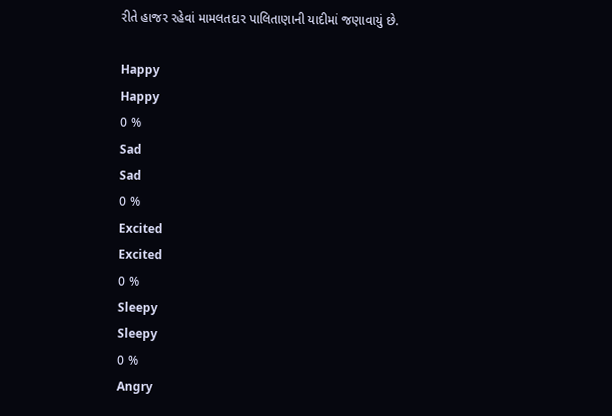રીતે હાજર રહેવાં મામલતદાર પાલિતાણાની યાદીમાં જણાવાયું છે.

Happy
Happy
0 %
Sad
Sad
0 %
Excited
Excited
0 %
Sleepy
Sleepy
0 %
Angry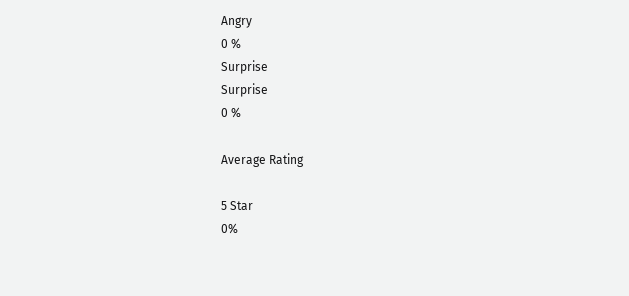Angry
0 %
Surprise
Surprise
0 %

Average Rating

5 Star
0%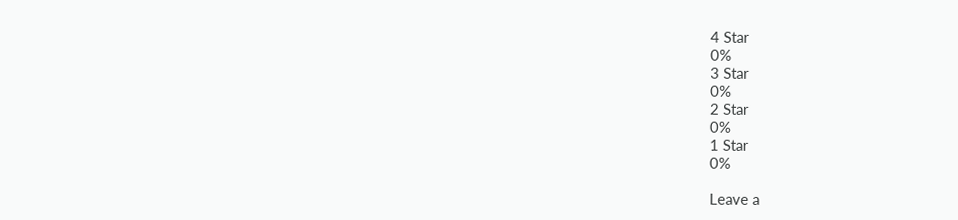4 Star
0%
3 Star
0%
2 Star
0%
1 Star
0%

Leave a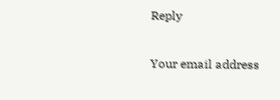Reply

Your email address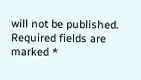will not be published. Required fields are marked *